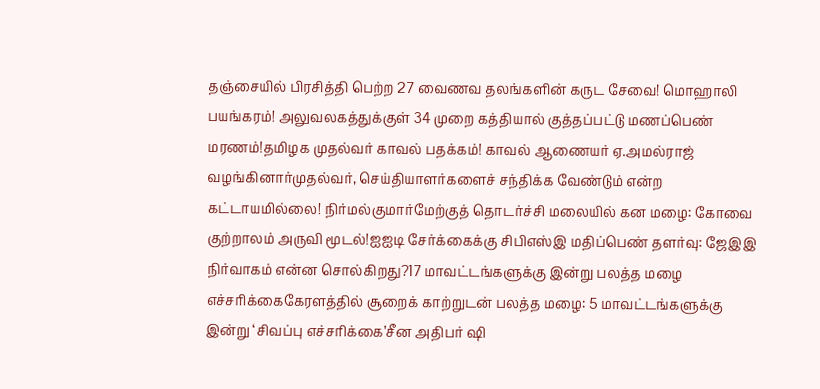தஞ்சையில் பிரசித்தி பெற்ற 27 வைணவ தலங்களின் கருட சேவை! மொஹாலி பயங்கரம்! அலுவலகத்துக்குள் 34 முறை கத்தியால் குத்தப்பட்டு மணப்பெண் மரணம்!தமிழக முதல்வர் காவல் பதக்கம்! காவல் ஆணையர் ஏ.அமல்ராஜ் வழங்கினார்முதல்வர், செய்தியாளர்களைச் சந்திக்க வேண்டும் என்ற கட்டாயமில்லை! நிர்மல்குமார்மேற்குத் தொடர்ச்சி மலையில் கன மழை: கோவை குற்றாலம் அருவி மூடல்!ஐஐடி சேர்க்கைக்கு சிபிஎஸ்இ மதிப்பெண் தளர்வு: ஜேஇஇ நிர்வாகம் என்ன சொல்கிறது?17 மாவட்டங்களுக்கு இன்று பலத்த மழை எச்சரிக்கைகேரளத்தில் சூறைக் காற்றுடன் பலத்த மழை: 5 மாவட்டங்களுக்கு இன்று ‘சிவப்பு எச்சரிக்கை’சீன அதிபர் ஷி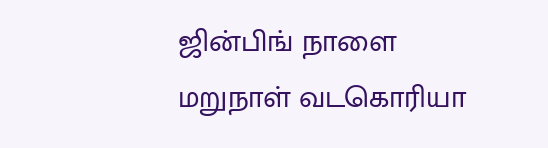ஜின்பிங் நாளை மறுநாள் வடகொரியா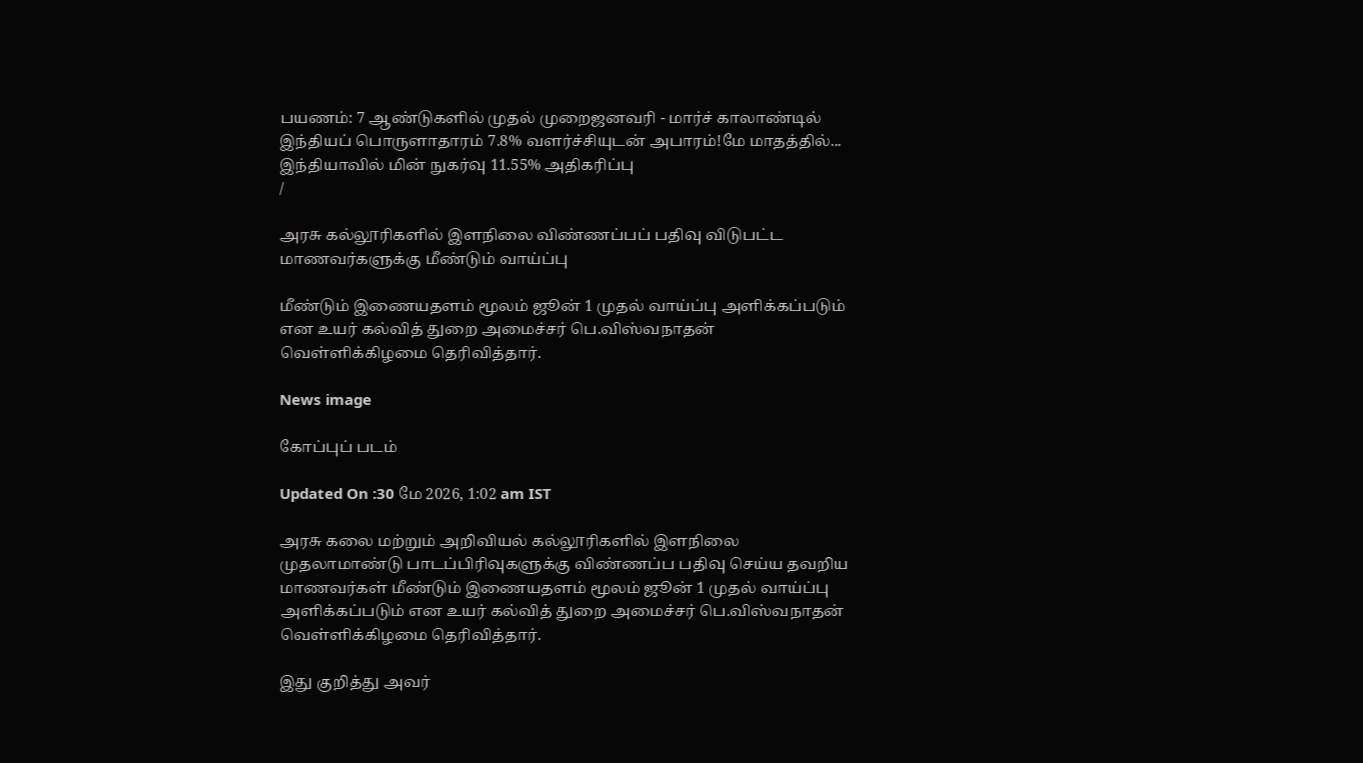பயணம்: 7 ஆண்டுகளில் முதல் முறைஜனவரி - மார்ச் காலாண்டில் இந்தியப் பொருளாதாரம் 7.8% வளர்ச்சியுடன் அபாரம்!மே மாதத்தில்... இந்தியாவில் மின் நுகர்வு 11.55% அதிகரிப்பு
/

அரசு கல்லூரிகளில் இளநிலை விண்ணப்பப் பதிவு விடுபட்ட மாணவர்களுக்கு மீண்டும் வாய்ப்பு

மீண்டும் இணையதளம் மூலம் ஜூன் 1 முதல் வாய்ப்பு அளிக்கப்படும் என உயர் கல்வித் துறை அமைச்சர் பெ.விஸ்வநாதன் வெள்ளிக்கிழமை தெரிவித்தார்.

News image

கோப்புப் படம்

Updated On :30 மே 2026, 1:02 am IST

அரசு கலை மற்றும் அறிவியல் கல்லூரிகளில் இளநிலை முதலாமாண்டு பாடப்பிரிவுகளுக்கு விண்ணப்ப பதிவு செய்ய தவறிய மாணவர்கள் மீண்டும் இணையதளம் மூலம் ஜூன் 1 முதல் வாய்ப்பு அளிக்கப்படும் என உயர் கல்வித் துறை அமைச்சர் பெ.விஸ்வநாதன் வெள்ளிக்கிழமை தெரிவித்தார்.

இது குறித்து அவர்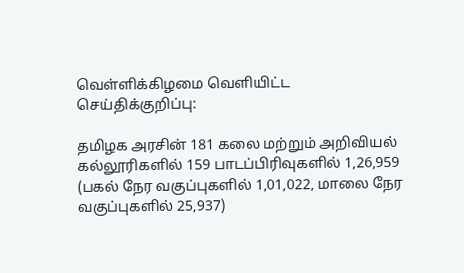வெள்ளிக்கிழமை வெளியிட்ட செய்திக்குறிப்பு:

தமிழக அரசின் 181 கலை மற்றும் அறிவியல் கல்லூரிகளில் 159 பாடப்பிரிவுகளில் 1,26,959 (பகல் நேர வகுப்புகளில் 1,01,022, மாலை நேர வகுப்புகளில் 25,937)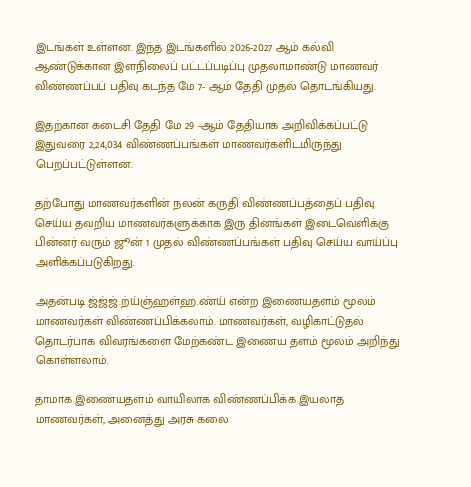இடங்கள் உள்ளன. இந்த இடங்களில் 2026-2027 ஆம் கல்வி ஆண்டுக்கான இளநிலைப் பட்டப்படிப்பு முதலாமாண்டு மாணவர் விண்ணப்பப் பதிவு கடந்த மே 7- ஆம் தேதி முதல் தொடங்கியது.

இதற்கான கடைசி தேதி மே 29 -ஆம் தேதியாக அறிவிக்கப்பட்டு இதுவரை 2,24,034 விண்ணப்பங்கள் மாணவர்களிடமிருந்து பெறப்பட்டுள்ளன.

தற்போது மாணவர்களின் நலன் கருதி விண்ணப்பத்தைப் பதிவு செய்ய தவறிய மாணவர்களுக்காக இரு தினங்கள் இடைவெளிக்கு பின்னர் வரும் ஜூன் 1 முதல் விண்ணப்பங்கள் பதிவு செய்ய வாய்ப்பு அளிக்கப்படுகிறது.

அதன்படி ஜ்ஜ்ஜ்.ற்ய்ஞ்ஹள்ஹ.ண்ய் என்ற இணையதளம் மூலம் மாணவர்கள் விண்ணப்பிக்கலாம். மாணவர்கள், வழிகாட்டுதல் தொடர்பாக விவரங்களை மேற்கண்ட இணைய தளம் மூலம் அறிந்து கொள்ளலாம்.

தாமாக இணையதளம் வாயிலாக விண்ணப்பிக்க இயலாத மாணவர்கள், அனைத்து அரசு கலை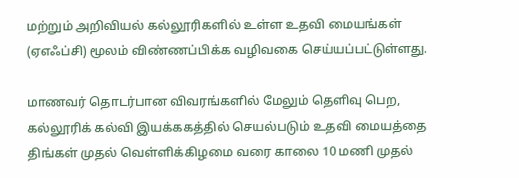மற்றும் அறிவியல் கல்லூரிகளில் உள்ள உதவி மையங்கள் (ஏஎஃப்சி) மூலம் விண்ணப்பிக்க வழிவகை செய்யப்பட்டுள்ளது.

மாணவர் தொடர்பான விவரங்களில் மேலும் தெளிவு பெற, கல்லூரிக் கல்வி இயக்ககத்தில் செயல்படும் உதவி மையத்தை திங்கள் முதல் வெள்ளிக்கிழமை வரை காலை 10 மணி முதல்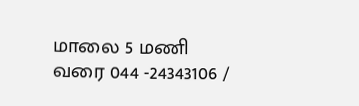மாலை 5 மணி வரை 044 -24343106 /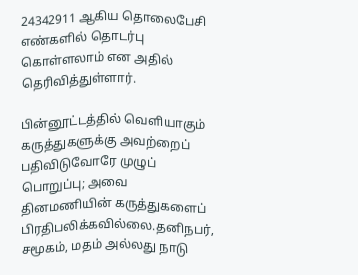24342911 ஆகிய தொலைபேசி எண்களில் தொடர்பு கொள்ளலாம் என அதில் தெரிவித்துள்ளார்.

பின்னூட்டத்தில் வெளியாகும் கருத்துகளுக்கு அவற்றைப் பதிவிடுவோரே முழுப் பொறுப்பு; அவை தினமணியின் கருத்துகளைப் பிரதிபலிக்கவில்லை.தனிநபர், சமூகம், மதம் அல்லது நாடு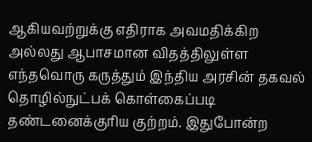ஆகியவற்றுக்கு எதிராக அவமதிக்கிற அல்லது ஆபாசமான விதத்திலுள்ள எந்தவொரு கருத்தும் இந்திய அரசின் தகவல் தொழில்நுட்பக் கொள்கைப்படி தண்டனைக்குரிய குற்றம். இதுபோன்ற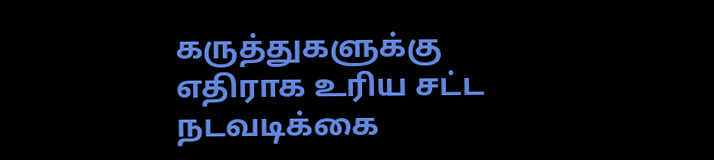கருத்துகளுக்கு எதிராக உரிய சட்ட நடவடிக்கை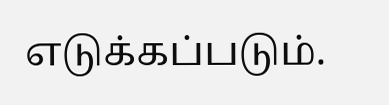எடுக்கப்படும்.